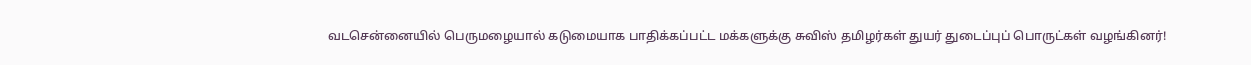வடசென்னையில் பெருமழையால் கடுமையாக பாதிக்கப்பட்ட மக்களுக்கு சுவிஸ் தமிழர்கள் துயர் துடைப்புப் பொருட்கள் வழங்கினர்!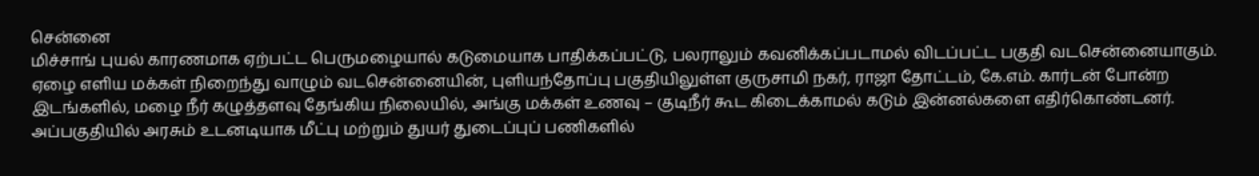சென்னை
மிச்சாங் புயல் காரணமாக ஏற்பட்ட பெருமழையால் கடுமையாக பாதிக்கப்பட்டு, பலராலும் கவனிக்கப்படாமல் விடப்பட்ட பகுதி வடசென்னையாகும். ஏழை எளிய மக்கள் நிறைந்து வாழும் வடசென்னையின், புளியந்தோப்பு பகுதியிலுள்ள குருசாமி நகர், ராஜா தோட்டம், கே.எம். கார்டன் போன்ற இடங்களில், மழை நீர் கழுத்தளவு தேங்கிய நிலையில், அங்கு மக்கள் உணவு – குடிநீர் கூட கிடைக்காமல் கடும் இன்னல்களை எதிர்கொண்டனர். அப்பகுதியில் அரசும் உடனடியாக மீட்பு மற்றும் துயர் துடைப்புப் பணிகளில்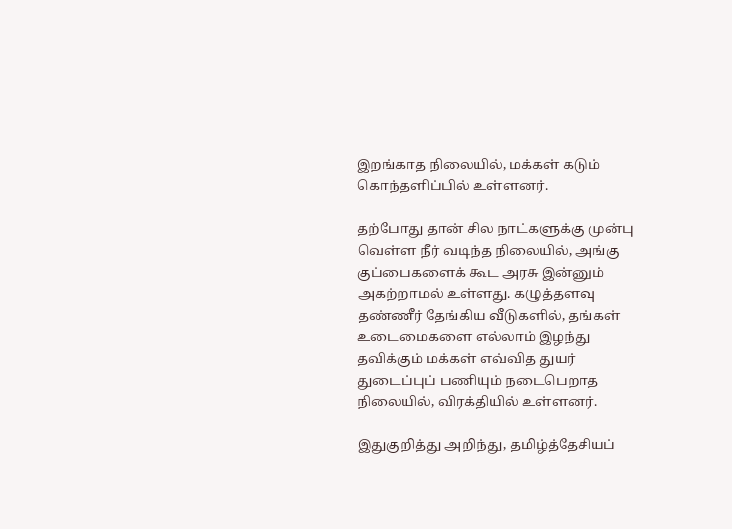இறங்காத நிலையில், மக்கள் கடும் கொந்தளிப்பில் உள்ளனர்.

தற்போது தான் சில நாட்களுக்கு முன்பு வெள்ள நீர் வடிந்த நிலையில், அங்கு குப்பைகளைக் கூட அரசு இன்னும் அகற்றாமல் உள்ளது. கழுத்தளவு தண்ணீர் தேங்கிய வீடுகளில், தங்கள் உடைமைகளை எல்லாம் இழந்து தவிக்கும் மக்கள் எவ்வித துயர் துடைப்புப் பணியும் நடைபெறாத நிலையில், விரக்தியில் உள்ளனர்.

இதுகுறித்து அறிந்து, தமிழ்த்தேசியப்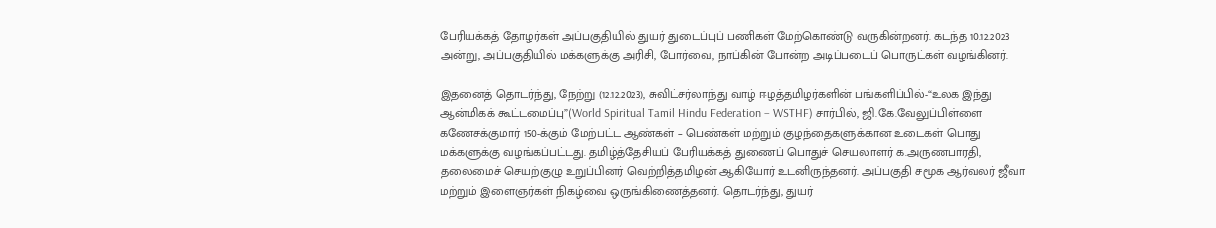பேரியக்கத் தோழர்கள் அப்பகுதியில் துயர் துடைப்புப் பணிகள் மேற்கொண்டு வருகின்றனர். கடந்த 10.12.2023 அன்று, அப்பகுதியில் மக்களுக்கு அரிசி, போர்வை, நாப்கின் போன்ற அடிப்படைப் பொருட்கள் வழங்கினர்.

இதனைத் தொடர்ந்து, நேற்று (12.12.2023), சுவிட்சர்லாந்து வாழ் ஈழத்தமிழர்களின் பங்களிப்பில்-“உலக இந்து ஆன்மிகக் கூட்டமைப்பு”(World Spiritual Tamil Hindu Federation – WSTHF) சார்பில், ஜி.கே.வேலுப்பிள்ளை கணேசக்குமார் 150-க்கும் மேற்பட்ட ஆண்கள் – பெண்கள் மற்றும் குழந்தைகளுக்கான உடைகள் பொது மக்களுக்கு வழங்கப்பட்டது. தமிழ்த்தேசியப் பேரியக்கத் துணைப் பொதுச் செயலாளர் க.அருணபாரதி, தலைமைச் செயற்குழு உறுப்பினர் வெற்றித்தமிழன் ஆகியோர் உடனிருந்தனர். அப்பகுதி சமூக ஆர்வலர் ஜீவா மற்றும் இளைஞர்கள் நிகழ்வை ஒருங்கிணைத்தனர். தொடர்ந்து, துயர்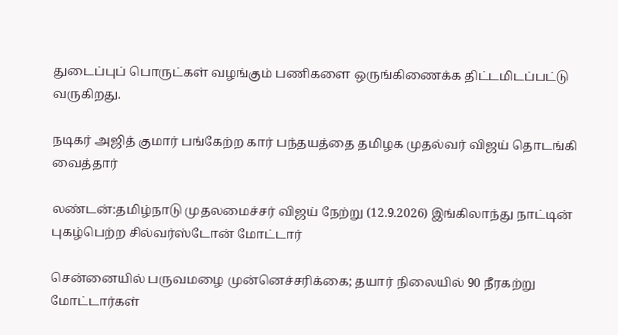துடைப்புப் பொருட்கள் வழங்கும் பணிகளை ஒருங்கிணைக்க திட்டமிடப்பட்டு வருகிறது.

நடிகர் அஜித் குமார் பங்கேற்ற கார் பந்தயத்தை தமிழக முதல்வர் விஜய் தொடங்கி வைத்தார்

லண்டன்:தமிழ்நாடு முதலமைச்சர் விஜய் நேற்று (12.9.2026) இங்கிலாந்து நாட்டின் புகழ்பெற்ற சில்வர்ஸ்டோன் மோட்டார்

சென்னையில் பருவமழை முன்னெச்சரிக்கை; தயார் நிலையில் 90 நீரகற்று மோட்டார்கள்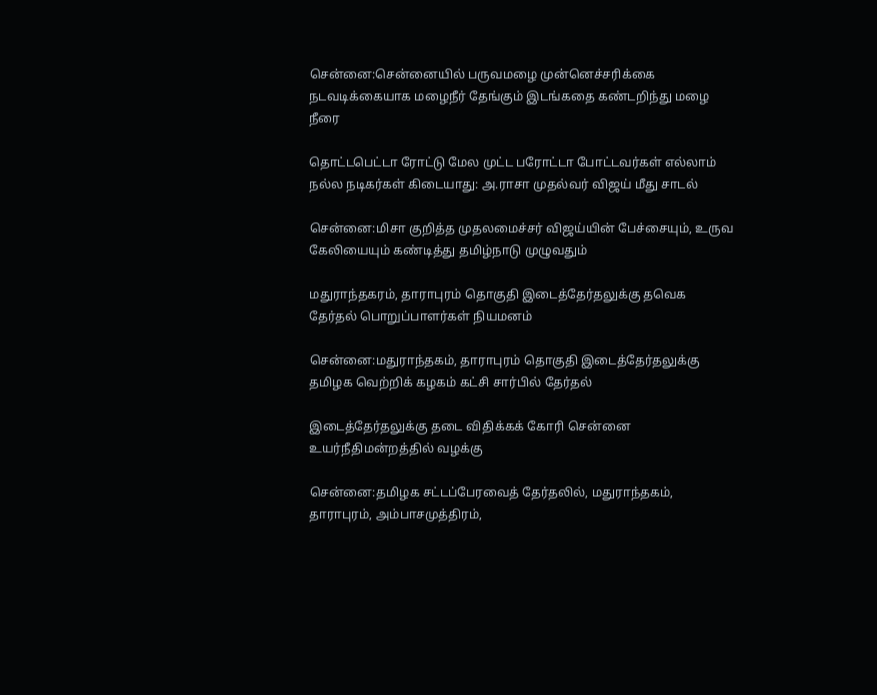சென்னை:சென்னையில் பருவமழை முன்னெச்சரிக்கை நடவடிக்கையாக மழைநீர் தேங்கும் இடங்கதை கண்டறிந்து மழை நீரை

தொட்டபெட்டா ரோட்டு மேல முட்ட பரோட்டா போட்டவர்கள் எல்லாம் நல்ல நடிகர்கள் கிடையாது: அ.ராசா முதல்வர் விஜய் மீது சாடல்

சென்னை:மிசா குறித்த முதலமைச்சர் விஜய்யின் பேச்சையும், உருவ கேலியையும் கண்டித்து தமிழ்நாடு முழுவதும்

மதுராந்தகரம், தாராபுரம் தொகுதி இடைத்தேர்தலுக்கு தவெக தேர்தல் பொறுப்பாளர்கள் நியமனம்

சென்னை:மதுராந்தகம், தாராபுரம் தொகுதி இடைத்தேர்தலுக்கு தமிழக வெற்றிக் கழகம் கட்சி சார்பில் தேர்தல்

இடைத்தேர்தலுக்கு தடை விதிக்கக் கோரி சென்னை உயர்நீதிமன்றத்தில் வழக்கு

சென்னை:தமிழக சட்டப்பேரவைத் தேர்தலில், மதுராந்தகம், தாராபுரம், அம்பாசமுத்திரம்,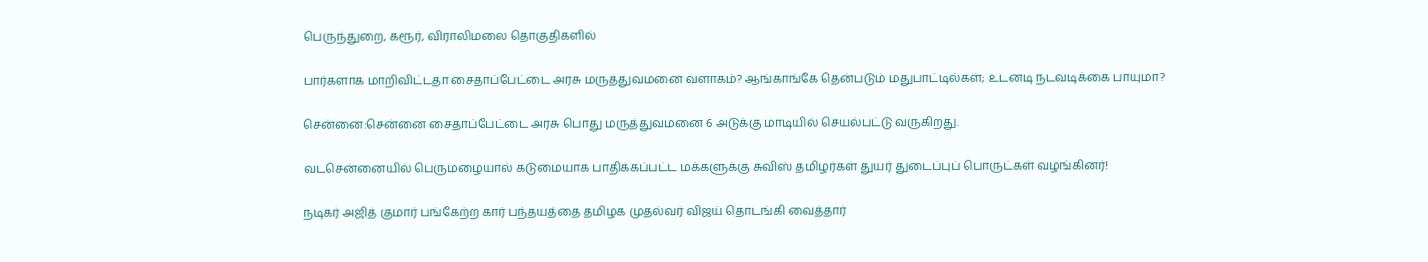பெருந்துறை, கரூர், விராலிமலை தொகுதிகளில்

பார்களாக மாறிவிட்டதா சைதாப்பேட்டை அரசு மருத்துவமனை வளாகம்? ஆங்காங்கே தென்படும் மதுபாட்டில்கள்; உடனடி நடவடிக்கை பாயுமா?

சென்னை:சென்னை சைதாப்பேட்டை அரசு பொது மருத்துவமனை 6 அடுக்கு மாடியில் செயல்பட்டு வருகிறது.

வடசென்னையில் பெருமழையால் கடுமையாக பாதிக்கப்பட்ட மக்களுக்கு சுவிஸ் தமிழர்கள் துயர் துடைப்புப் பொருட்கள் வழங்கினர்!

நடிகர் அஜித் குமார் பங்கேற்ற கார் பந்தயத்தை தமிழக முதல்வர் விஜய் தொடங்கி வைத்தார்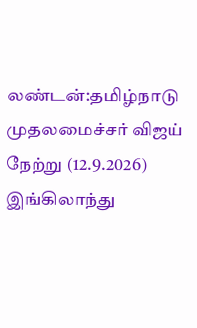லண்டன்:தமிழ்நாடு முதலமைச்சர் விஜய் நேற்று (12.9.2026) இங்கிலாந்து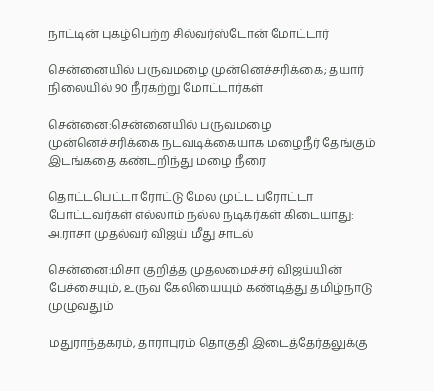நாட்டின் புகழ்பெற்ற சில்வர்ஸ்டோன் மோட்டார்

சென்னையில் பருவமழை முன்னெச்சரிக்கை; தயார் நிலையில் 90 நீரகற்று மோட்டார்கள்

சென்னை:சென்னையில் பருவமழை முன்னெச்சரிக்கை நடவடிக்கையாக மழைநீர் தேங்கும் இடங்கதை கண்டறிந்து மழை நீரை

தொட்டபெட்டா ரோட்டு மேல முட்ட பரோட்டா போட்டவர்கள் எல்லாம் நல்ல நடிகர்கள் கிடையாது: அ.ராசா முதல்வர் விஜய் மீது சாடல்

சென்னை:மிசா குறித்த முதலமைச்சர் விஜய்யின் பேச்சையும், உருவ கேலியையும் கண்டித்து தமிழ்நாடு முழுவதும்

மதுராந்தகரம், தாராபுரம் தொகுதி இடைத்தேர்தலுக்கு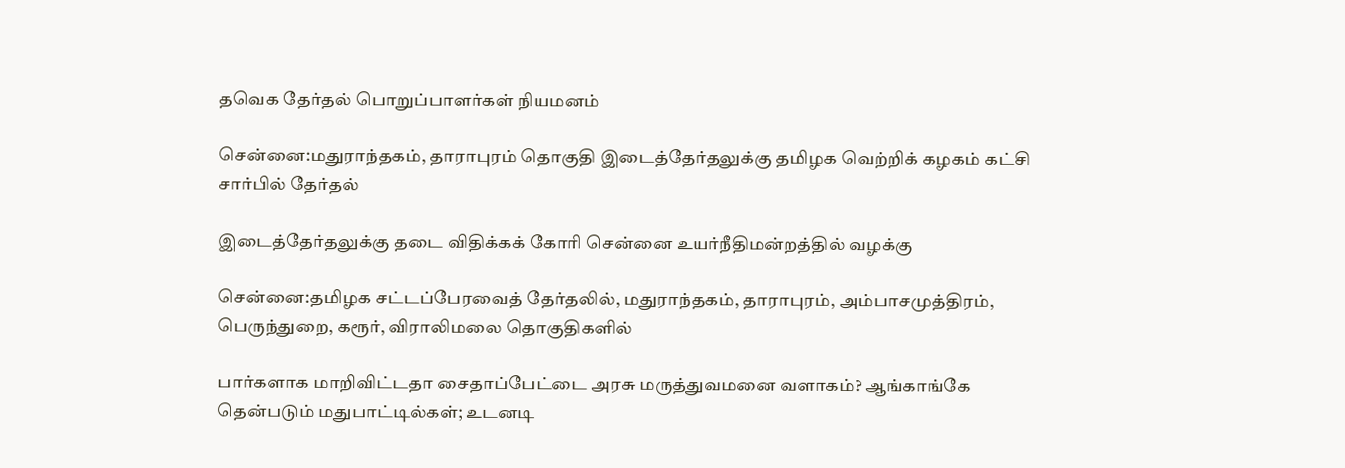தவெக தேர்தல் பொறுப்பாளர்கள் நியமனம்

சென்னை:மதுராந்தகம், தாராபுரம் தொகுதி இடைத்தேர்தலுக்கு தமிழக வெற்றிக் கழகம் கட்சி சார்பில் தேர்தல்

இடைத்தேர்தலுக்கு தடை விதிக்கக் கோரி சென்னை உயர்நீதிமன்றத்தில் வழக்கு

சென்னை:தமிழக சட்டப்பேரவைத் தேர்தலில், மதுராந்தகம், தாராபுரம், அம்பாசமுத்திரம், பெருந்துறை, கரூர், விராலிமலை தொகுதிகளில்

பார்களாக மாறிவிட்டதா சைதாப்பேட்டை அரசு மருத்துவமனை வளாகம்? ஆங்காங்கே தென்படும் மதுபாட்டில்கள்; உடனடி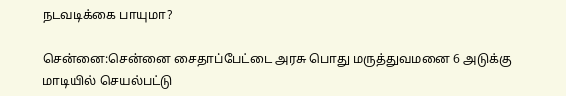நடவடிக்கை பாயுமா?

சென்னை:சென்னை சைதாப்பேட்டை அரசு பொது மருத்துவமனை 6 அடுக்கு மாடியில் செயல்பட்டு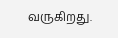வருகிறது.